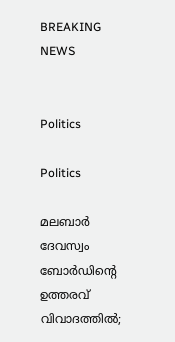BREAKING NEWS


Politics

Politics

മലബാർ ദേവസ്വം ബോർഡിന്റെ ഉത്തരവ് വിവാദത്തിൽ;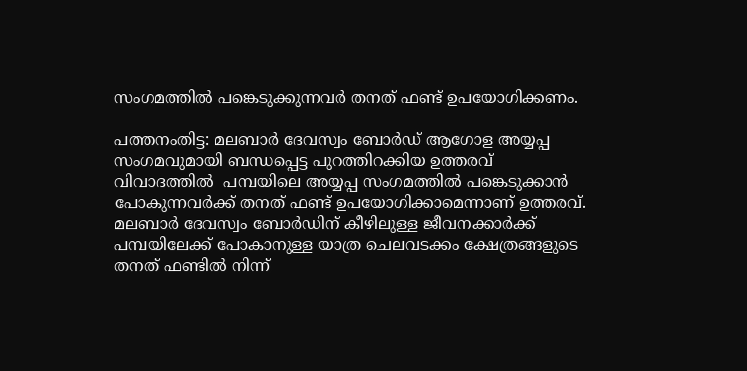സംഗമത്തിൽ പങ്കെടുക്കുന്നവർ തനത് ഫണ്ട് ഉപയോഗിക്കണം.

പത്തനംതിട്ട: മലബാർ ദേവസ്വം ബോർഡ് ആഗോള അയ്യപ്പ സംഗമവുമായി ബന്ധപ്പെട്ട പുറത്തിറക്കിയ ഉത്തരവ് വിവാദത്തിൽ  പമ്പയിലെ അയ്യപ്പ സംഗമത്തിൽ പങ്കെടുക്കാൻ പോകുന്നവർക്ക് തനത് ഫണ്ട് ഉപയോഗിക്കാമെന്നാണ് ഉത്തരവ്. മലബാർ ദേവസ്വം ബോർഡിന് കീഴിലുള്ള ജീവനക്കാർക്ക് പമ്പയിലേക്ക് പോകാനുള്ള യാത്ര ചെലവടക്കം ക്ഷേത്രങ്ങളുടെ തനത് ഫണ്ടിൽ നിന്ന്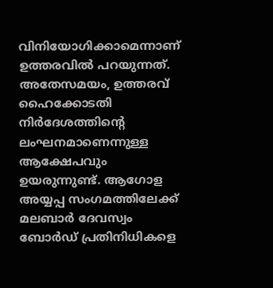വിനിയോഗിക്കാമെന്നാണ് ഉത്തരവിൽ പറയുന്നത്. അതേസമയം, ഉത്തരവ് ഹൈക്കോടതി നിർദേശത്തിന്റെ ലംഘനമാണെന്നുള്ള ആക്ഷേപവും ഉയരുന്നുണ്ട്. ആഗോള അയ്യപ്പ സംഗമത്തിലേക്ക് മലബാർ ദേവസ്വം ബോർഡ് പ്രതിനിധികളെ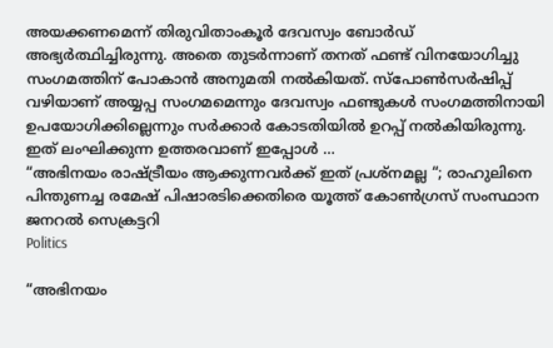അയക്കണമെന്ന് തിരുവിതാംകൂർ ദേവസ്വം ബോർഡ് അഭ്യർത്ഥിച്ചിരുന്നു. അതെ തുടർന്നാണ് തനത് ഫണ്ട് വിനയോഗിച്ചു സംഗമത്തിന് പോകാൻ അനുമതി നൽകിയത്. സ്പോൺസർഷിപ്പ് വഴിയാണ് അയ്യപ്പ സംഗമമെന്നും ദേവസ്വം ഫണ്ടുകൾ സംഗമത്തിനായി ഉപയോഗിക്കില്ലെന്നും സർക്കാർ കോടതിയിൽ ഉറപ്പ് നൽകിയിരുന്നു. ഇത് ലംഘിക്കുന്ന ഉത്തരവാണ് ഇപ്പോൾ ...
“അഭിനയം രാഷ്ട്രീയം ആക്കുന്നവർക്ക് ഇത് പ്രശ്നമല്ല “; രാഹുലിനെ പിന്തുണച്ച രമേഷ് പിഷാരടിക്കെതിരെ യൂത്ത് കോൺഗ്രസ് സംസ്ഥാന ജനറൽ സെക്രട്ടറി
Politics

“അഭിനയം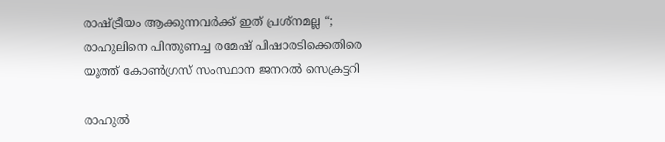രാഷ്ട്രീയം ആക്കുന്നവർക്ക് ഇത് പ്രശ്നമല്ല “; രാഹുലിനെ പിന്തുണച്ച രമേഷ് പിഷാരടിക്കെതിരെ യൂത്ത് കോൺഗ്രസ് സംസ്ഥാന ജനറൽ സെക്രട്ടറി

രാഹുൽ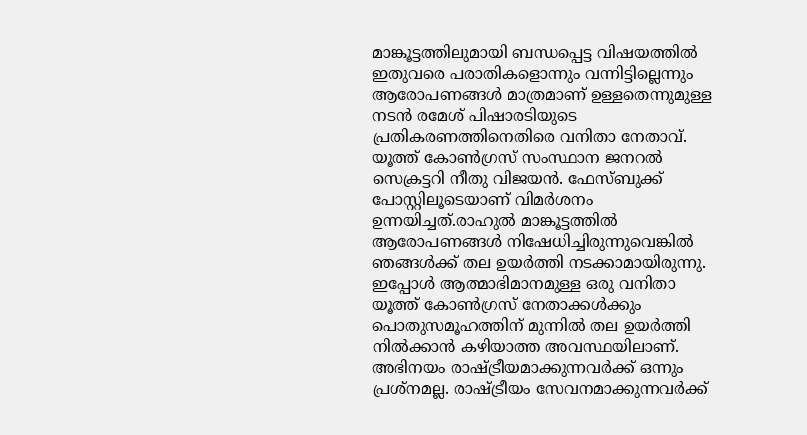മാങ്കൂട്ടത്തിലുമായി ബന്ധപ്പെട്ട വിഷയത്തിൽ ഇതുവരെ പരാതികളൊന്നും വന്നിട്ടില്ലെന്നും ആരോപണങ്ങള്‍ മാത്രമാണ് ഉള്ളതെന്നുമുള്ള നടന്‍ രമേശ് പിഷാരടിയുടെ പ്രതികരണത്തിനെതിരെ വനിതാ നേതാവ്. യൂത്ത് കോൺഗ്രസ് സംസ്ഥാന ജനറൽ സെക്രട്ടറി നീതു വിജയൻ. ഫേസ്ബുക്ക് പോസ്റ്റിലൂടെയാണ് വിമർശനം ഉന്നയിച്ചത്.രാഹുല്‍ മാങ്കൂട്ടത്തില്‍ ആരോപണങ്ങള്‍ നിഷേധിച്ചിരുന്നുവെങ്കില്‍ ഞങ്ങള്‍ക്ക് തല ഉയര്‍ത്തി നടക്കാമായിരുന്നു. ഇപ്പോള്‍ ആത്മാഭിമാനമുള്ള ഒരു വനിതാ യൂത്ത് കോണ്‍ഗ്രസ് നേതാക്കള്‍ക്കും പൊതുസമൂഹത്തിന് മുന്നില്‍ തല ഉയർത്തി നിൽക്കാൻ കഴിയാത്ത അവസ്ഥയിലാണ്. അഭിനയം രാഷ്ട്രീയമാക്കുന്നവർക്ക് ഒന്നും പ്രശ്നമല്ല. രാഷ്ട്രീയം സേവനമാക്കുന്നവർക്ക്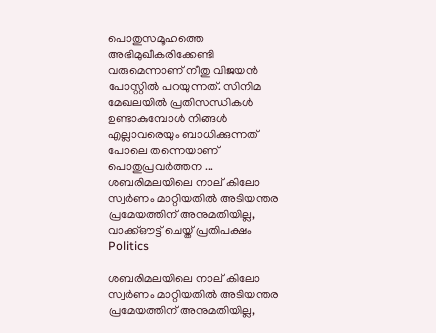പൊതുസമൂഹത്തെ അഭിമുഖീകരിക്കേണ്ടി വരുമെന്നാണ് നീതു വിജയന്‍ പോസ്റ്റിൽ പറയുന്നത്. സിനിമ മേഖലയില്‍ പ്രതിസന്ധികള്‍ ഉണ്ടാകുമ്പോള്‍ നിങ്ങള്‍ എല്ലാവരെയും ബാധിക്കുന്നത് പോലെ തന്നെയാണ് പൊതുപ്രവര്‍ത്തന ...
ശബരിമലയിലെ നാല് കിലോ സ്വർണം മാറ്റിയതിൽ അടിയന്തര പ്രമേയത്തിന് അനുമതിയില്ല, വാക്ക്ഔട്ട് ചെയ്ത് പ്രതിപക്ഷം
Politics

ശബരിമലയിലെ നാല് കിലോ സ്വർണം മാറ്റിയതിൽ അടിയന്തര പ്രമേയത്തിന് അനുമതിയില്ല,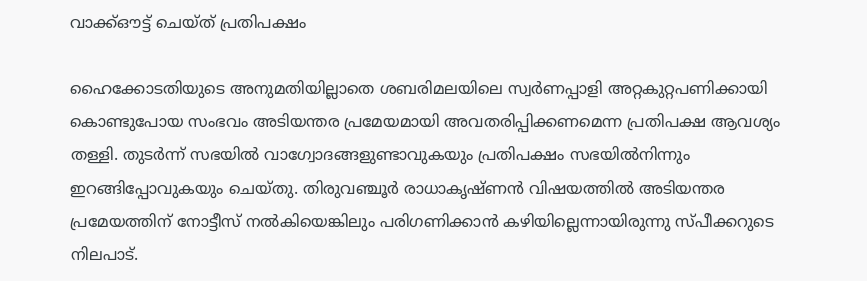വാക്ക്ഔട്ട് ചെയ്ത് പ്രതിപക്ഷം

ഹൈക്കോടതിയുടെ അനുമതിയില്ലാതെ ശബരിമലയിലെ സ്വർണപ്പാളി അറ്റകുറ്റപണിക്കായി കൊണ്ടുപോയ സംഭവം അടിയന്തര പ്രമേയമായി അവതരിപ്പിക്കണമെന്ന പ്രതിപക്ഷ ആവശ്യം തള്ളി. തുടർന്ന് സഭയിൽ വാഗ്വോദങ്ങളുണ്ടാവുകയും പ്രതിപക്ഷം സഭയിൽനിന്നും ഇറങ്ങിപ്പോവുകയും ചെയ്തു. തിരുവഞ്ചൂർ രാധാകൃഷ്ണൻ വിഷയത്തിൽ അടിയന്തര പ്രമേയത്തിന് നോട്ടീസ് നൽകിയെങ്കിലും പരിഗണിക്കാൻ കഴിയില്ലെന്നായിരുന്നു സ്പീക്കറുടെ നിലപാട്.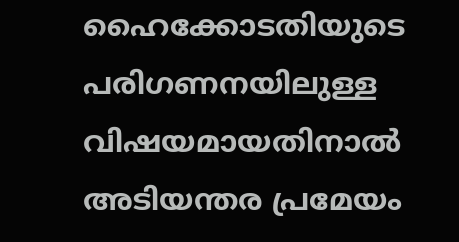ഹൈക്കോടതിയുടെ പരിഗണനയിലുള്ള വിഷയമായതിനാൽ അടിയന്തര പ്രമേയം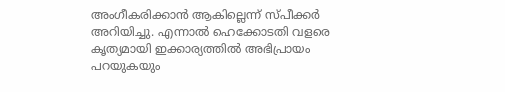അംഗീകരിക്കാൻ ആകില്ലെന്ന് സ്പീക്കർ അറിയിച്ചു. എന്നാൽ ഹെക്കോടതി വളരെ കൃത്യമായി ഇക്കാര്യത്തിൽ അഭിപ്രായം പറയുകയും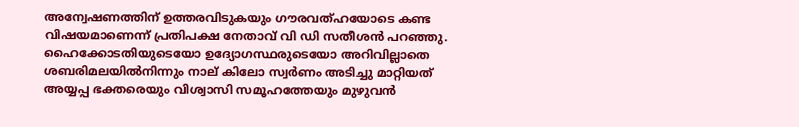അന്വേഷണത്തിന് ഉത്തരവിടുകയും ഗൗരവത്ഹയോടെ കണ്ട വിഷയമാണെന്ന് പ്രതിപക്ഷ നേതാവ് വി ഡി സതീശൻ പറഞ്ഞു. ഹൈക്കോടതിയുടെയോ ഉദ്യോഗസ്ഥരുടെയോ അറിവില്ലാതെ ശബരിമലയിൽനിന്നും നാല് കിലോ സ്വർണം അടിച്ചു മാറ്റിയത് അയ്യപ്പ ഭക്തരെയും വിശ്വാസി സമൂഹത്തേയും മുഴുവൻ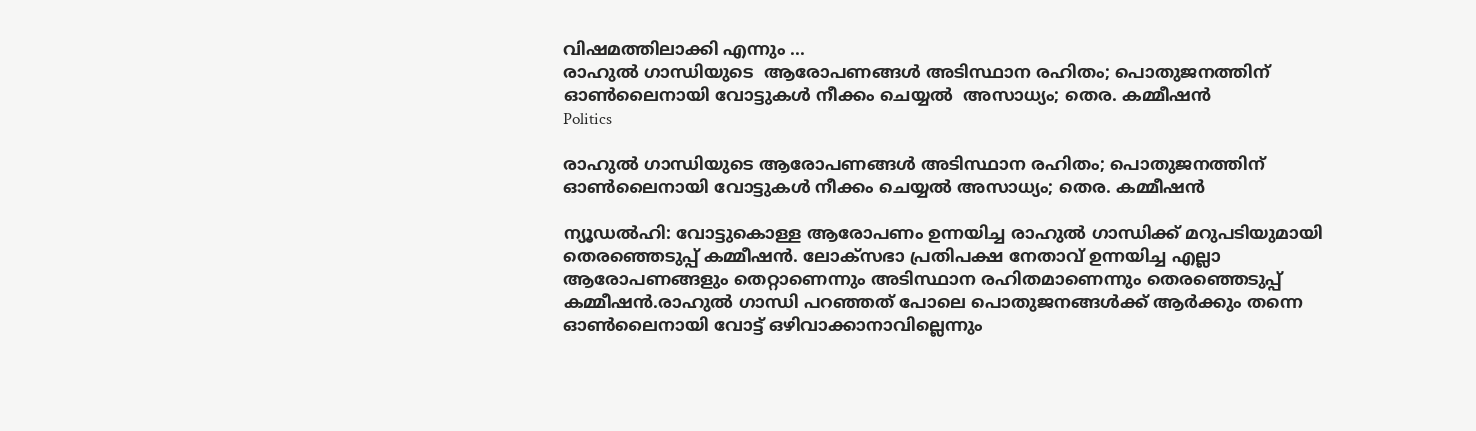വിഷമത്തിലാക്കി എന്നും ...
രാഹുൽ ഗാന്ധിയുടെ  ആരോപണങ്ങൾ അടിസ്ഥാന രഹിതം; പൊതുജനത്തിന് ഓൺലൈനായി വോട്ടുകൾ നീക്കം ചെയ്യൽ  അസാധ്യം; തെര. കമ്മീഷൻ
Politics

രാഹുൽ ഗാന്ധിയുടെ ആരോപണങ്ങൾ അടിസ്ഥാന രഹിതം; പൊതുജനത്തിന് ഓൺലൈനായി വോട്ടുകൾ നീക്കം ചെയ്യൽ അസാധ്യം; തെര. കമ്മീഷൻ

ന്യൂഡല്‍ഹി: വോട്ടുകൊള്ള ആരോപണം ഉന്നയിച്ച രാഹുല്‍ ഗാന്ധിക്ക് മറുപടിയുമായി തെരഞ്ഞെടുപ്പ് കമ്മീഷന്‍. ലോക്‌സഭാ പ്രതിപക്ഷ നേതാവ് ഉന്നയിച്ച എല്ലാ ആരോപണങ്ങളും തെറ്റാണെന്നും അടിസ്ഥാന രഹിതമാണെന്നും തെരഞ്ഞെടുപ്പ് കമ്മീഷന്‍.രാഹുൽ ഗാന്ധി പറഞ്ഞത് പോലെ പൊതുജനങ്ങൾക്ക് ആർക്കും തന്നെ ഓൺലൈനായി വോട്ട് ഒഴിവാക്കാനാവില്ലെന്നും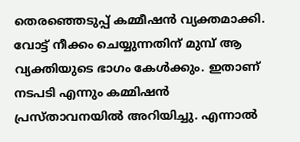തെരഞ്ഞെടുപ്പ് കമ്മീഷൻ വ്യക്തമാക്കി. വോട്ട് നീക്കം ചെയ്യുന്നതിന് മുമ്പ് ആ വ്യക്തിയുടെ ഭാഗം കേള്‍ക്കും. ഇതാണ് നടപടി എന്നും കമ്മിഷന്‍ പ്രസ്താവനയില്‍ അറിയിച്ചു. എന്നാല്‍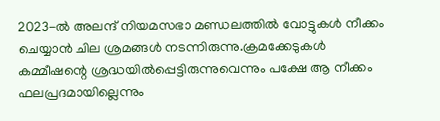2023-ല്‍ അലന്ദ് നിയമസഭാ മണ്ഡലത്തില്‍ വോട്ടുകള്‍ നീക്കം ചെയ്യാന്‍ ചില ശ്രമങ്ങള്‍ നടന്നിരുന്നു.ക്രമക്കേടുകൾ കമ്മീഷന്റെ ശ്രദ്ധയിൽപ്പെട്ടിരുന്നുവെന്നും പക്ഷേ ആ നീക്കം ഫലപ്രദമായില്ലെന്നും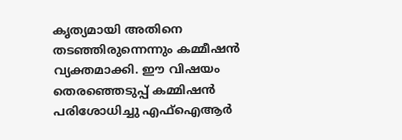കൃത്യമായി അതിനെ തടഞ്ഞിരുന്നെന്നും കമ്മീഷൻ വ്യക്തമാക്കി. ഈ വിഷയം തെരഞ്ഞെടുപ്പ് കമ്മിഷന്‍ പരിശോധിച്ചു എഫ്ഐആര്‍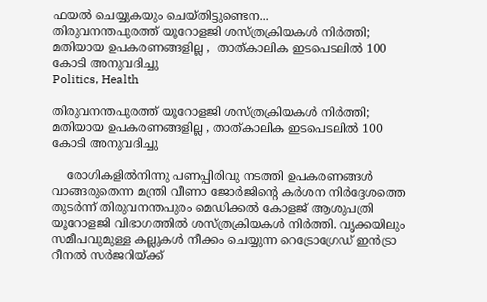ഫയല്‍ ചെയ്യുകയും ചെയ്തിട്ടുണ്ടെന...
തിരുവനന്തപുരത്ത് യൂറോളജി ശസ്ത്രക്രിയകൾ നിർത്തി; മതിയായ ഉപകരണങ്ങളില്ല ,  താത്കാലിക ഇടപെടലിൽ 100 കോടി അനുവദിച്ചു
Politics, Health

തിരുവനന്തപുരത്ത് യൂറോളജി ശസ്ത്രക്രിയകൾ നിർത്തി; മതിയായ ഉപകരണങ്ങളില്ല , താത്കാലിക ഇടപെടലിൽ 100 കോടി അനുവദിച്ചു

    രോഗികളിൽനിന്നു പണപ്പിരിവു നടത്തി ഉപകരണങ്ങൾ വാങ്ങരുതെന്ന മന്ത്രി വീണാ ജോർജിന്റെ കർശന നിർദ്ദേശത്തെ തുടർന്ന് തിരുവനന്തപുരം മെഡിക്കൽ കോളജ് ആശുപത്രി യൂറോളജി വിഭാഗത്തിൽ ശസ്ത്രക്രിയകൾ നിർത്തി. വൃക്കയിലും സമീപവുമുള്ള കല്ലുകൾ നീക്കം ചെയ്യുന്ന റെട്രോഗ്രേഡ് ഇൻട്രാ റീനൽ സർജറിയ്ക്ക്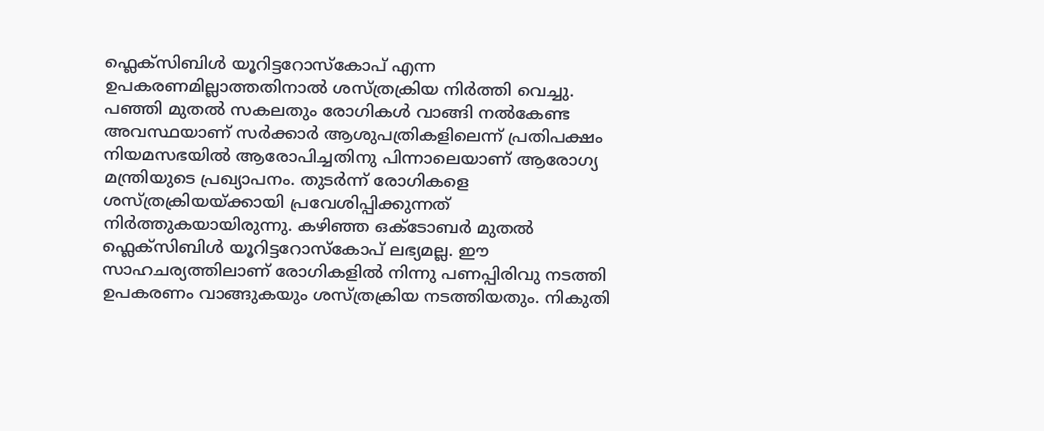ഫ്ലെക്സിബിൾ യൂറിട്ടറോസ്കോപ് എന്ന ഉപകരണമില്ലാത്തതിനാൽ ശസ്ത്രക്രിയ നിർത്തി വെച്ചു. പഞ്ഞി മുതൽ സകലതും രോഗികൾ വാങ്ങി നൽകേണ്ട അവസ്ഥയാണ് സർക്കാർ ആശുപത്രികളിലെന്ന് പ്രതിപക്ഷം നിയമസഭയിൽ ആരോപിച്ചതിനു പിന്നാലെയാണ് ആരോഗ്യ മന്ത്രിയുടെ പ്രഖ്യാപനം. തുടർന്ന് രോഗികളെ ശസ്ത്രക്രിയയ്ക്കായി പ്രവേശിപ്പിക്കുന്നത് നിർത്തുകയായിരുന്നു. കഴിഞ്ഞ ഒക്ടോബർ മുതൽ ഫ്ലെക്സിബിൾ യൂറിട്ടറോസ്കോപ് ലഭ്യമല്ല. ഈ സാഹചര്യത്തിലാണ് രോഗികളിൽ നിന്നു പണപ്പിരിവു നടത്തി ഉപകരണം വാങ്ങുകയും ശസ്ത്രക്രിയ നടത്തിയതും. നികുതി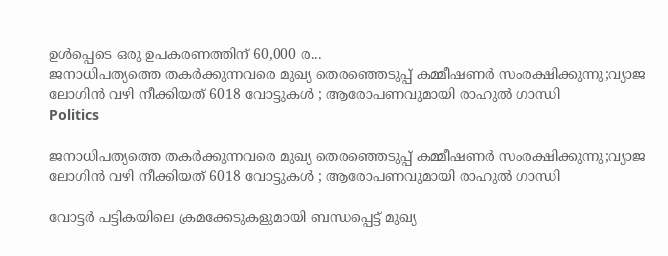ഉൾപ്പെടെ ഒരു ഉപകരണത്തിന് 60,000 ര...
ജനാധിപത്യത്തെ തകര്‍ക്കുന്നവരെ മുഖ്യ തെരഞ്ഞെടുപ്പ് കമ്മീഷണര്‍ സംരക്ഷിക്കുന്നു;വ്യാജ ലോഗിൻ വഴി നീക്കിയത് 6018 വോട്ടുകൾ ; ആരോപണവുമായി രാഹുൽ ഗാന്ധി
Politics

ജനാധിപത്യത്തെ തകര്‍ക്കുന്നവരെ മുഖ്യ തെരഞ്ഞെടുപ്പ് കമ്മീഷണര്‍ സംരക്ഷിക്കുന്നു;വ്യാജ ലോഗിൻ വഴി നീക്കിയത് 6018 വോട്ടുകൾ ; ആരോപണവുമായി രാഹുൽ ഗാന്ധി

വോട്ടർ പട്ടികയിലെ ക്രമക്കേടുകളുമായി ബന്ധപ്പെട്ട് മുഖ്യ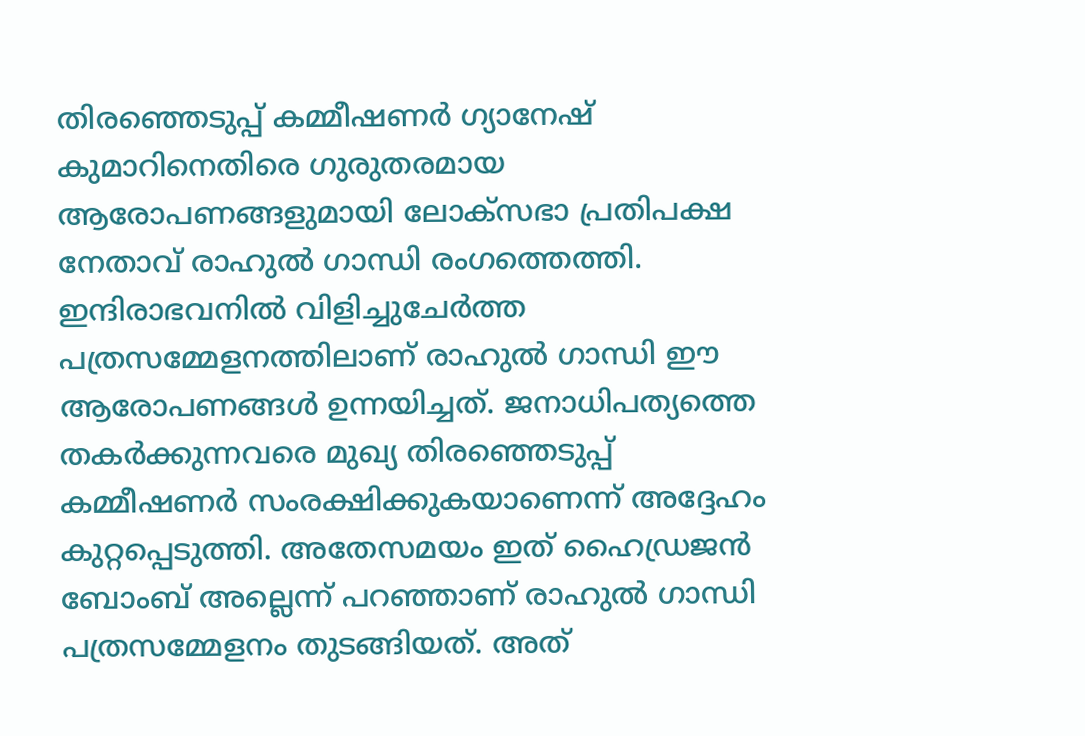തിരഞ്ഞെടുപ്പ് കമ്മീഷണർ ഗ്യാനേഷ് കുമാറിനെതിരെ ഗുരുതരമായ ആരോപണങ്ങളുമായി ലോക്‌സഭാ പ്രതിപക്ഷ നേതാവ് രാഹുൽ ഗാന്ധി രംഗത്തെത്തി. ഇന്ദിരാഭവനിൽ വിളിച്ചുചേർത്ത പത്രസമ്മേളനത്തിലാണ് രാഹുൽ ഗാന്ധി ഈ ആരോപണങ്ങൾ ഉന്നയിച്ചത്. ജനാധിപത്യത്തെ തകർക്കുന്നവരെ മുഖ്യ തിരഞ്ഞെടുപ്പ് കമ്മീഷണർ സംരക്ഷിക്കുകയാണെന്ന് അദ്ദേഹം കുറ്റപ്പെടുത്തി. അതേസമയം ഇത് ഹൈഡ്രജൻ ബോംബ് അല്ലെന്ന് പറഞ്ഞാണ് രാഹുൽ ഗാന്ധി പത്രസമ്മേളനം തുടങ്ങിയത്. അത്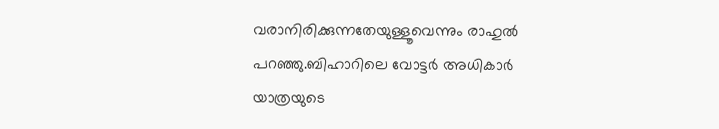വരാനിരിക്കുന്നതേയുള്ളൂവെന്നും രാഹുൽ പറഞ്ഞു.ബിഹാറിലെ വോട്ടർ അധികാർ യാത്രയുടെ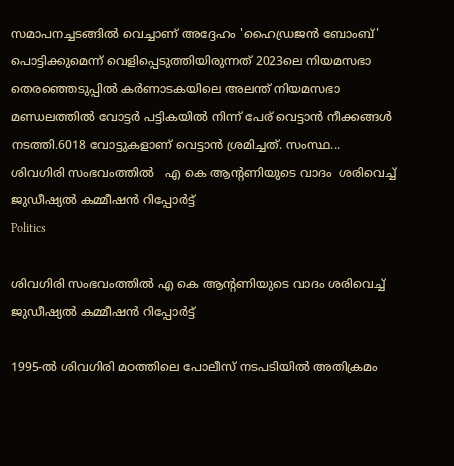സമാപനച്ചടങ്ങിൽ വെച്ചാണ് അദ്ദേഹം 'ഹൈഡ്രജൻ ബോംബ്' പൊട്ടിക്കുമെന്ന് വെളിപ്പെടുത്തിയിരുന്നത് 2023ലെ നിയമസഭാ തെരഞ്ഞെടുപ്പില്‍ കര്‍ണാടകയിലെ അലന്ത് നിയമസഭാ മണ്ഡലത്തില്‍ വോട്ടര്‍ പട്ടികയില്‍ നിന്ന് പേര് വെട്ടാന്‍ നീക്കങ്ങൾ നടത്തി.6018 വോട്ടുകളാണ് വെട്ടാന്‍ ശ്രമിച്ചത്. സംസ്ഥ...
ശിവഗിരി സംഭവംത്തിൽ   എ കെ ആന്റണിയുടെ വാദം  ശരിവെച്ച് ജുഡീഷ്യൽ കമ്മീഷൻ റിപ്പോർട്ട്
Politics

ശിവഗിരി സംഭവംത്തിൽ എ കെ ആന്റണിയുടെ വാദം ശരിവെച്ച് ജുഡീഷ്യൽ കമ്മീഷൻ റിപ്പോർട്ട്

1995-ൽ ശിവഗിരി മഠത്തിലെ പോലീസ് നടപടിയിൽ അതിക്രമം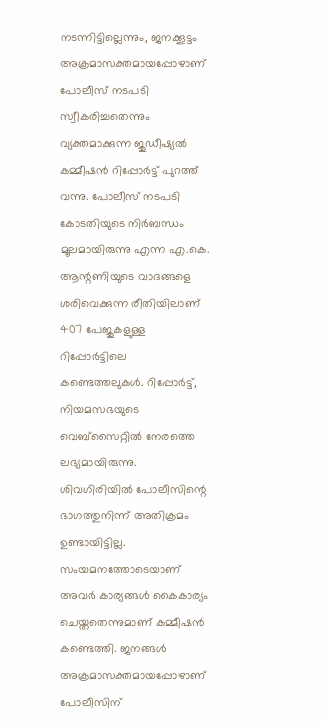നടന്നിട്ടില്ലെന്നും, ജനക്കൂട്ടം അക്രമാസക്തമായപ്പോഴാണ് പോലീസ് നടപടി സ്വീകരിച്ചതെന്നും വ്യക്തമാക്കുന്ന ജുഡീഷ്യൽ കമ്മീഷൻ റിപ്പോർട്ട് പുറത്ത് വന്നു. പോലീസ് നടപടി കോടതിയുടെ നിർബന്ധം മൂലമായിരുന്നു എന്ന എ.കെ. ആന്റണിയുടെ വാദങ്ങളെ ശരിവെക്കുന്ന രീതിയിലാണ് 407 പേജുകളുള്ള റിപ്പോർട്ടിലെ കണ്ടെത്തലുകൾ. റിപ്പോർട്ട്, നിയമസഭയുടെ വെബ്സൈറ്റിൽ നേരത്തെ ലഭ്യമായിരുന്നു. ശിവഗിരിയിൽ പോലീസിന്റെ ഭാഗത്തുനിന്ന് അതിക്രമം ഉണ്ടായിട്ടില്ല. സംയമനത്തോടെയാണ് അവർ കാര്യങ്ങൾ കൈകാര്യം ചെയ്തതെന്നുമാണ് കമ്മീഷൻ കണ്ടെത്തി. ജനങ്ങൾ അക്രമാസക്തമായപ്പോഴാണ് പോലീസിന്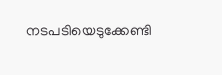നടപടിയെടുക്കേണ്ടി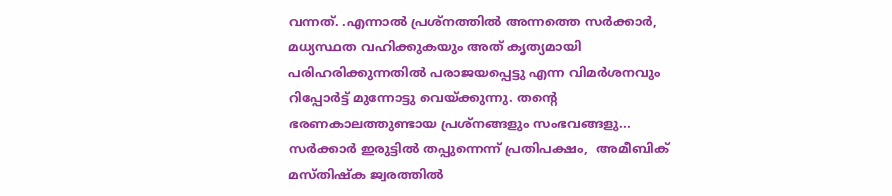വന്നത്. .എന്നാൽ പ്രശ്നത്തിൽ അന്നത്തെ സർക്കാർ, മധ്യസ്ഥത വഹിക്കുകയും അത് കൃത്യമായി പരിഹരിക്കുന്നതിൽ പരാജയപ്പെട്ടു എന്ന വിമർശനവും റിപ്പോർട്ട് മുന്നോട്ടു വെയ്ക്കുന്നു. തന്റെ ഭരണകാലത്തുണ്ടായ പ്രശ്നങ്ങളും സംഭവങ്ങളു...
സർക്കാർ ഇരുട്ടിൽ തപ്പുന്നെന്ന് പ്രതിപക്ഷം,  അമീബിക് മസ്തിഷ്ക ജ്വരത്തിൽ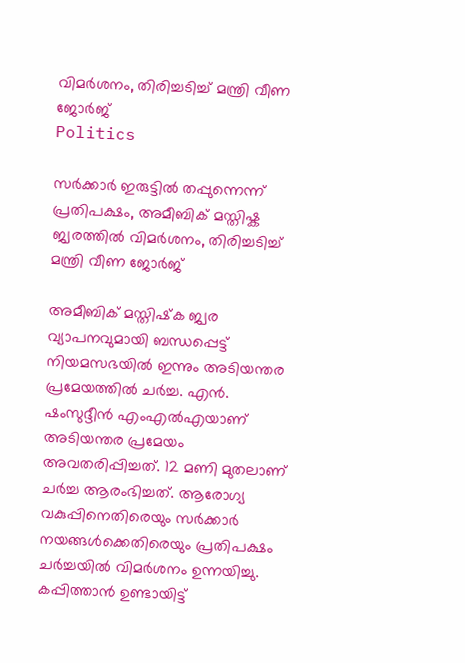വിമർശനം, തിരിച്ചടിച്ച് മന്ത്രി വീണ ജോര്‍ജ്
Politics

സർക്കാർ ഇരുട്ടിൽ തപ്പുന്നെന്ന് പ്രതിപക്ഷം, അമീബിക് മസ്തിഷ്ക ജ്വരത്തിൽ വിമർശനം, തിരിച്ചടിച്ച് മന്ത്രി വീണ ജോര്‍ജ്

അമീബിക് മസ്തിഷ്‌ക ജ്വര വ്യാപനവുമായി ബന്ധപ്പെട്ട് നിയമസഭയില്‍ ഇന്നും അടിയന്തര പ്രമേയത്തില്‍ ചര്‍ച്ച. എൻ. ഷംസുദ്ദീന്‍ എംഎല്‍എയാണ് അടിയന്തര പ്രമേയം അവതരിപ്പിച്ചത്. 12 മണി മുതലാണ് ചർച്ച ആരംഭിച്ചത്. ആരോഗ്യ വകുപ്പിനെതിരെയും സര്‍ക്കാര്‍ നയങ്ങൾക്കെതിരെയും പ്രതിപക്ഷം ചർച്ചയിൽ വിമര്‍ശനം ഉന്നയിച്ചു. കപ്പിത്താൻ ഉണ്ടായിട്ട്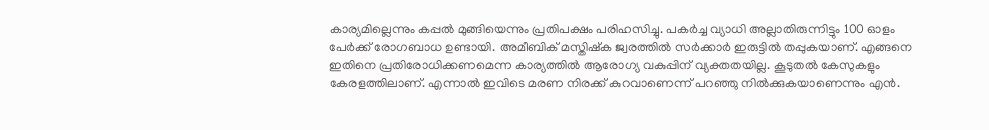കാര്യമില്ലെന്നും കപ്പൽ മുങ്ങിയെന്നും പ്രതിപക്ഷം പരിഹസിച്ചു. പകർച്ച വ്യാധി അല്ലാതിരുന്നിട്ടും 100 ഓളം പേർക്ക് രോഗബാധ ഉണ്ടായി. അമീബിക് മസ്തിഷ്‌ക ജ്വരത്തില്‍ സര്‍ക്കാര്‍ ഇരുട്ടില്‍ തപ്പുകയാണ്. എങ്ങനെ ഇതിനെ പ്രതിരോധിക്കണമെന്ന കാര്യത്തില്‍ ആരോഗ്യ വകുപ്പിന് വ്യക്തതയില്ല. കൂടുതല്‍ കേസുകളും കേരളത്തിലാണ്. എന്നാൽ ഇവിടെ മരണ നിരക്ക് കുറവാണെന്ന് പറഞ്ഞു നില്‍ക്കുകയാണെന്നും എൻ.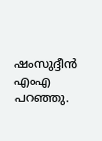ഷംസുദ്ദീന്‍ എംഎ പറഞ്ഞു.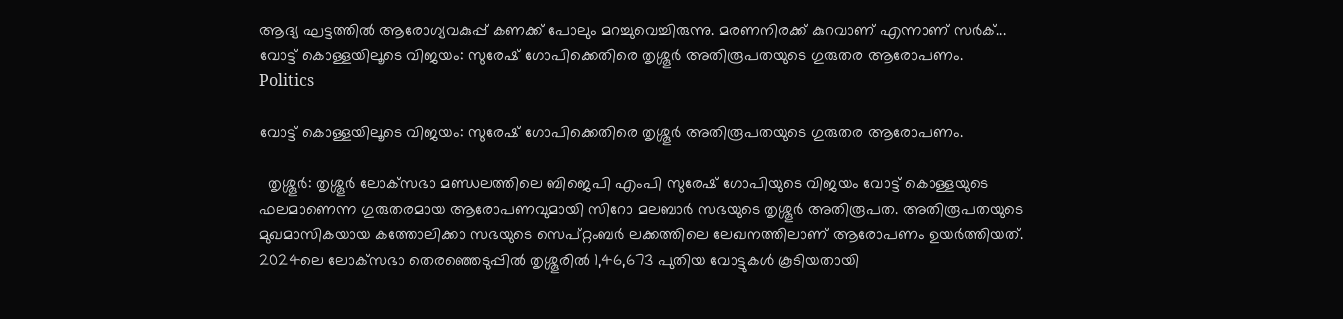ആദ്യ ഘട്ടത്തില്‍ ആരോഗ്യവകുപ്പ് കണക്ക് പോലും മറച്ചുവെച്ചിരുന്നു. മരണനിരക്ക് കുറവാണ് എന്നാണ് സര്‍ക്...
വോട്ട് കൊള്ളയിലൂടെ വിജയം: സുരേഷ് ഗോപിക്കെതിരെ തൃശ്ശൂര്‍ അതിരൂപതയുടെ ഗുരുതര ആരോപണം.
Politics

വോട്ട് കൊള്ളയിലൂടെ വിജയം: സുരേഷ് ഗോപിക്കെതിരെ തൃശ്ശൂര്‍ അതിരൂപതയുടെ ഗുരുതര ആരോപണം.

  തൃശ്ശൂര്‍: തൃശ്ശൂര്‍ ലോക്‌സഭാ മണ്ഡലത്തിലെ ബിജെപി എംപി സുരേഷ് ഗോപിയുടെ വിജയം വോട്ട് കൊള്ളയുടെ ഫലമാണെന്ന ഗുരുതരമായ ആരോപണവുമായി സിറോ മലബാര്‍ സഭയുടെ തൃശ്ശൂര്‍ അതിരൂപത. അതിരൂപതയുടെ മുഖമാസികയായ കത്തോലിക്കാ സഭയുടെ സെപ്റ്റംബര്‍ ലക്കത്തിലെ ലേഖനത്തിലാണ് ആരോപണം ഉയർത്തിയത്. 2024ലെ ലോക്‌സഭാ തെരഞ്ഞെടുപ്പിൽ തൃശ്ശൂരിൽ 1,46,673 പുതിയ വോട്ടുകൾ കൂടിയതായി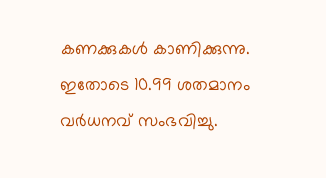കണക്കുകള്‍ കാണിക്കുന്നു. ഇതോടെ 10.99 ശതമാനം വര്‍ധനവ് സംഭവിച്ചു.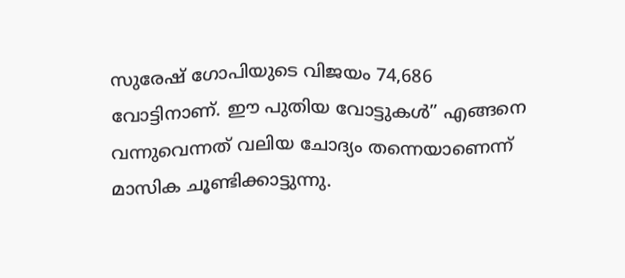സുരേഷ് ഗോപിയുടെ വിജയം 74,686 വോട്ടിനാണ്. ഈ പുതിയ വോട്ടുകൾ” എങ്ങനെ വന്നുവെന്നത് വലിയ ചോദ്യം തന്നെയാണെന്ന് മാസിക ചൂണ്ടിക്കാട്ടുന്നു.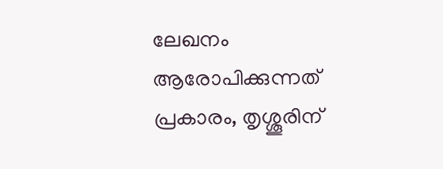ലേഖനം ആരോപിക്കുന്നത് പ്രകാരം, തൃശ്ശൂരിന്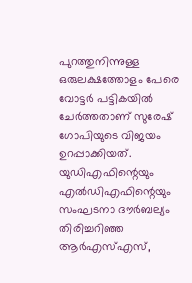പുറത്തുനിന്നുള്ള ഒരുലക്ഷത്തോളം പേരെ വോട്ടര്‍ പട്ടികയില്‍ ചേര്‍ത്തതാണ് സുരേഷ് ഗോപിയുടെ വിജയം ഉറപ്പാക്കിയത്. യുഡിഎഫിന്റെയും എല്‍ഡിഎഫിന്റെയും സംഘടനാ ദൗര്‍ബല്യം തിരിച്ചറിഞ്ഞ ആര്‍എസ്എസ്,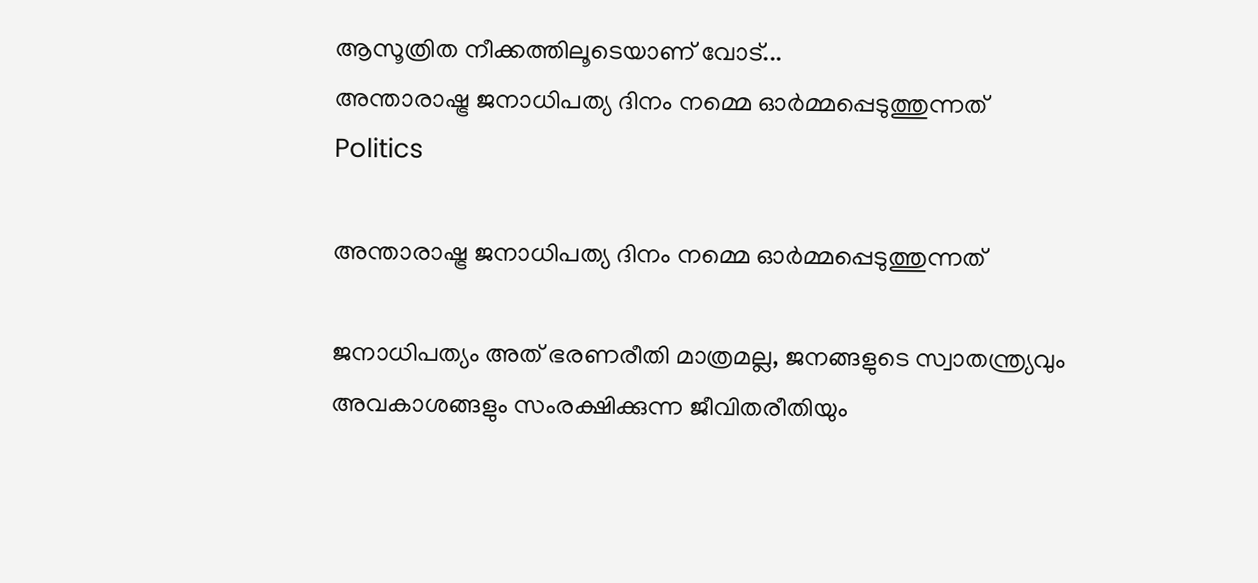ആസൂത്രിത നീക്കത്തിലൂടെയാണ് വോട്...
അന്താരാഷ്ട്ര ജനാധിപത്യ ദിനം നമ്മെ ഓർമ്മപ്പെടുത്തുന്നത്
Politics

അന്താരാഷ്ട്ര ജനാധിപത്യ ദിനം നമ്മെ ഓർമ്മപ്പെടുത്തുന്നത്

ജനാധിപത്യം അത് ഭരണരീതി മാത്രമല്ല, ജനങ്ങളുടെ സ്വാതന്ത്ര്യവും അവകാശങ്ങളും സംരക്ഷിക്കുന്ന ജീവിതരീതിയും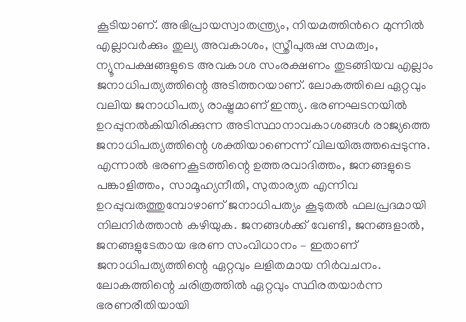കൂടിയാണ്. അഭിപ്രായസ്വാതന്ത്ര്യം, നിയമത്തിന്‍റെ മുന്നിൽ എല്ലാവർക്കും തുല്യ അവകാശം, സ്ത്രീപുരുഷ സമത്വം, ന്യൂനപക്ഷങ്ങളുടെ അവകാശ സംരക്ഷണം തുടങ്ങിയവ എല്ലാം ജനാധിപത്യത്തിന്റെ അടിത്തറയാണ്. ലോകത്തിലെ ഏറ്റവും വലിയ ജനാധിപത്യ രാഷ്ട്രമാണ് ഇന്ത്യ. ഭരണഘടനയിൽ ഉറപ്പുനൽകിയിരിക്കുന്ന അടിസ്ഥാനാവകാശങ്ങൾ രാജ്യത്തെ ജനാധിപത്യത്തിന്റെ ശക്തിയാണെന്ന് വിലയിരുത്തപ്പെടുന്നു. എന്നാൽ ഭരണകൂടത്തിന്റെ ഉത്തരവാദിത്തം, ജനങ്ങളുടെ പങ്കാളിത്തം, സാമൂഹ്യനീതി, സുതാര്യത എന്നിവ ഉറപ്പുവരുത്തുമ്പോഴാണ് ജനാധിപത്യം കൂടുതൽ ഫലപ്രദമായി നിലനിർത്താൻ കഴിയുക. ജനങ്ങൾക്ക് വേണ്ടി, ജനങ്ങളാൽ, ജനങ്ങളുടേതായ ഭരണ സംവിധാനം – ഇതാണ് ജനാധിപത്യത്തിന്റെ ഏറ്റവും ലളിതമായ നിർവചനം. ലോകത്തിന്റെ ചരിത്രത്തിൽ ഏറ്റവും സ്ഥിരതയാർന്ന ഭരണരീതിയായി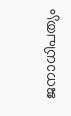ജനാധിപത്യം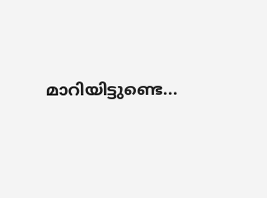മാറിയിട്ടുണ്ടെ...